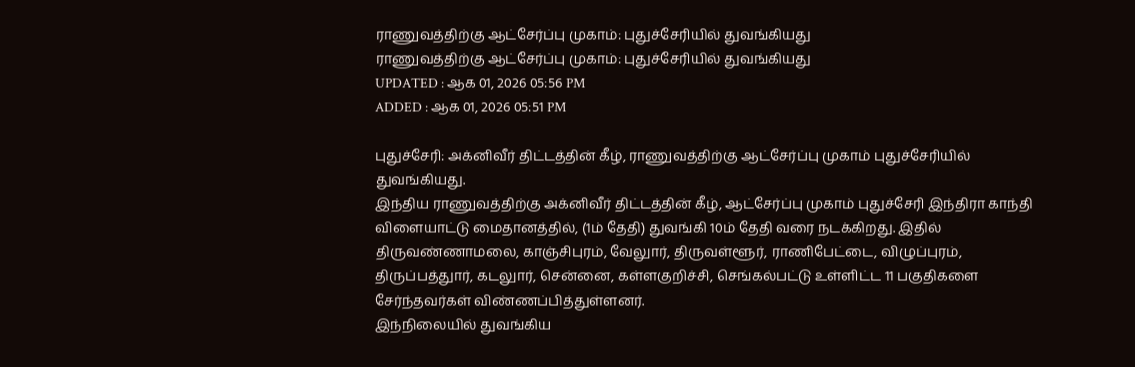ராணுவத்திற்கு ஆட்சேர்ப்பு முகாம்: புதுச்சேரியில் துவங்கியது
ராணுவத்திற்கு ஆட்சேர்ப்பு முகாம்: புதுச்சேரியில் துவங்கியது
UPDATED : ஆக 01, 2026 05:56 PM
ADDED : ஆக 01, 2026 05:51 PM

புதுச்சேரி: அக்னிவீர் திட்டத்தின் கீழ், ராணுவத்திற்கு ஆட்சேர்ப்பு முகாம் புதுச்சேரியில் துவங்கியது.
இந்திய ராணுவத்திற்கு அக்னிவீர் திட்டத்தின் கீழ், ஆட்சேர்ப்பு முகாம் புதுச்சேரி இந்திரா காந்தி விளையாட்டு மைதானத்தில், (1ம் தேதி) துவங்கி 10ம் தேதி வரை நடக்கிறது. இதில் திருவண்ணாமலை, காஞ்சிபுரம், வேலுார், திருவள்ளூர், ராணிபேட்டை, விழுப்புரம், திருப்பத்துார், கடலுார், சென்னை, கள்ளகுறிச்சி, செங்கல்பட்டு உள்ளிட்ட 11 பகுதிகளை சேர்ந்தவர்கள் விண்ணப்பித்துள்ளனர்.
இந்நிலையில் துவங்கிய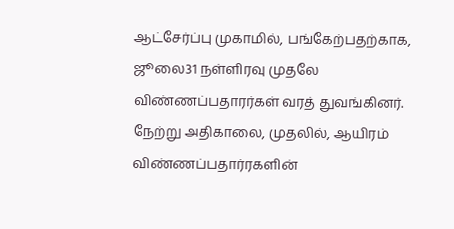ஆட்சேர்ப்பு முகாமில், பங்கேற்பதற்காக, ஜூலை31 நள்ளிரவு முதலே விண்ணப்பதாரர்கள் வரத் துவங்கினர். நேற்று அதிகாலை, முதலில், ஆயிரம் விண்ணப்பதார்ரகளின்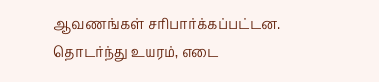ஆவணங்கள் சரிபார்க்கப்பட்டன. தொடர்ந்து உயரம், எடை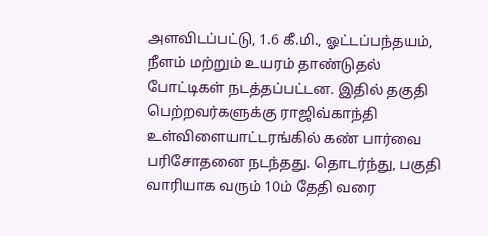அளவிடப்பட்டு, 1.6 கீ.மி., ஓட்டப்பந்தயம், நீளம் மற்றும் உயரம் தாண்டுதல் போட்டிகள் நடத்தப்பட்டன. இதில் தகுதி பெற்றவர்களுக்கு ராஜிவ்காந்தி உள்விளையாட்டரங்கில் கண் பார்வை பரிசோதனை நடந்தது. தொடர்ந்து, பகுதி வாரியாக வரும் 10ம் தேதி வரை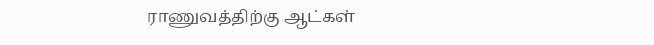ராணுவத்திற்கு ஆட்கள்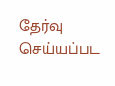தேர்வு செய்யப்பட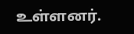உள்ளனர்.